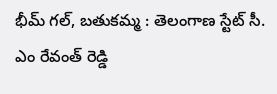భీమ్ గల్, బతుకమ్మ : తెలంగాణ స్టేట్ సీ. ఎం రేవంత్ రెడ్డి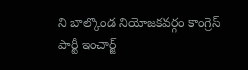ని బాల్కొండ నియోజకవర్గం కాంగ్రెస్ పార్టీ ఇంచార్జ్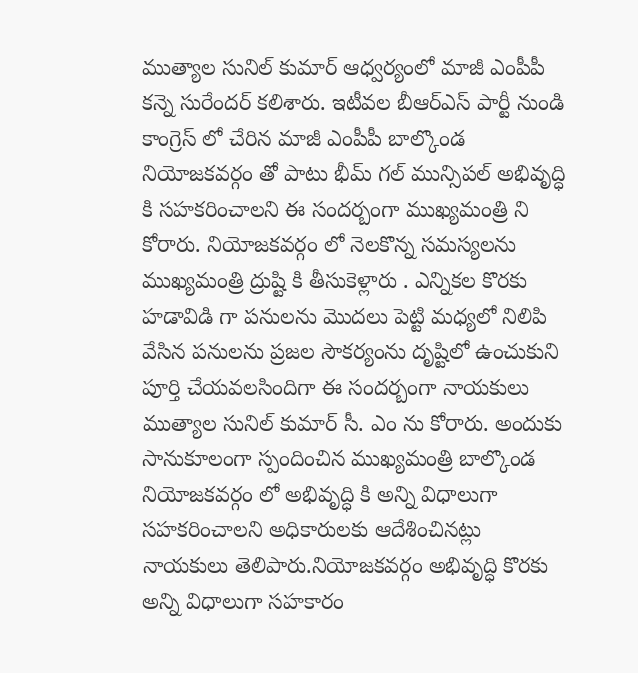ముత్యాల సునిల్ కుమార్ ఆధ్వర్యంలో మాజీ ఎంపీపీ కన్నె సురేందర్ కలిశారు. ఇటీవల బీఆర్ఎస్ పార్టీ నుండి కాంగ్రెస్ లో చేరిన మాజీ ఎంపీపీ బాల్కొండ నియోజకవర్గం తో పాటు భీమ్ గల్ మున్సిపల్ అభివృద్ధి కి సహకరించాలని ఈ సందర్బంగా ముఖ్యమంత్రి ని కోరారు. నియోజకవర్గం లో నెలకొన్న సమస్యలను ముఖ్యమంత్రి ద్రుష్టి కి తీసుకెళ్లారు . ఎన్నికల కొరకు హడావిడి గా పనులను మొదలు పెట్టి మధ్యలో నిలిపి వేసిన పనులను ప్రజల సౌకర్యంను దృష్టిలో ఉంచుకుని పూర్తి చేయవలసిందిగా ఈ సందర్బంగా నాయకులు ముత్యాల సునిల్ కుమార్ సీ. ఎం ను కోరారు. అందుకు సానుకూలంగా స్పందించిన ముఖ్యమంత్రి బాల్కొండ నియోజకవర్గం లో అభివృద్ధి కి అన్ని విధాలుగా సహకరించాలని అధికారులకు ఆదేశించినట్లు నాయకులు తెలిపారు.నియోజకవర్గం అభివృద్ధి కొరకు అన్ని విధాలుగా సహకారం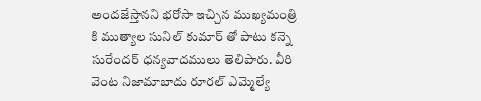అందజేస్తానని భరోసా ఇచ్చిన ముఖ్యమంత్రి కి ముత్యాల సునిల్ కుమార్ తో పాటు కన్నె సురేందర్ ధన్యవాదములు తెలిపారు. వీరి వెంట నిజామాబాదు రూరల్ ఎమ్మెల్యే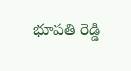భూపతి రెడ్డి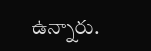ఉన్నారు.